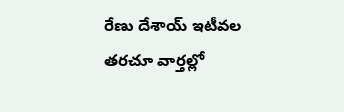రేణు దేశాయ్ ఇటీవల తరచూ వార్తల్లో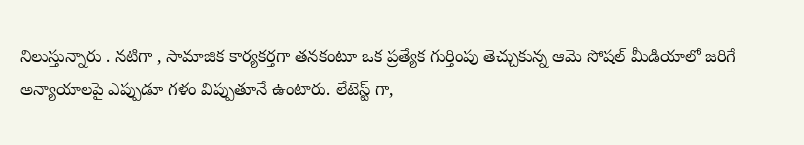నిలుస్తున్నారు . నటిగా , సామాజిక కార్యకర్తగా తనకంటూ ఒక ప్రత్యేక గుర్తింపు తెచ్చుకున్న ఆమె సోషల్ మీడియాలో జరిగే అన్యాయాలపై ఎప్పుడూ గళం విప్పుతూనే ఉంటారు. లేటెస్ట్ గా,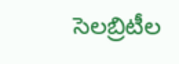సెలబ్రిటీల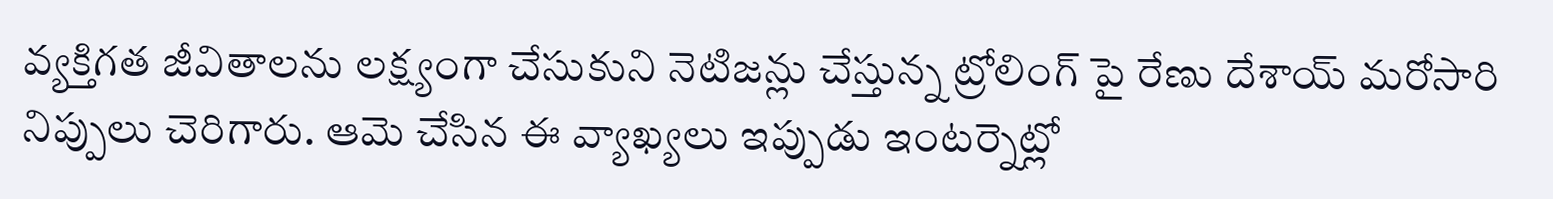వ్యక్తిగత జీవితాలను లక్ష్యంగా చేసుకుని నెటిజన్లు చేస్తున్న ట్రోలింగ్ పై రేణు దేశాయ్ మరోసారి నిప్పులు చెరిగారు. ఆమె చేసిన ఈ వ్యాఖ్యలు ఇప్పుడు ఇంటర్నెట్లో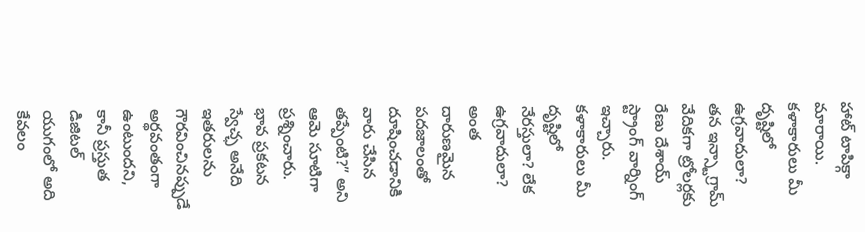హాట్ టాపిక్గా మారాయి.
కళాకారులు మీ దృష్టిలో ఉగ్రవాదులా?
తన ఇన్స్టాగ్రామ్ వేదికగా ట్రోలర్లకు రేణు దేశాయ్ స్ట్రాంగ్ వార్నింగ్ ఇచ్చారు. కళాకారులు మీ దృష్టిలో నేరస్తులా? లేక ఉగ్రవాదులా? అంత దారుణమైన పదజాలంతో దూషించడానికి వారు చేసిన తప్పేంటి?” అని ఆమె సూటిగా ప్రశ్నించారు. భావ ప్రకటన స్వేచ్ఛ అనేది ఇతరులను గౌరవించినప్పుడే అర్థవంతంగా ఉంటుందని, కానీ ప్రస్తుత డిజిటల్ యుగంలో అది కేవలం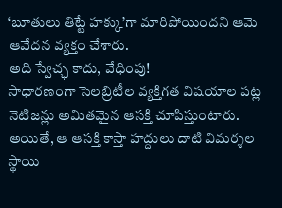‘బూతులు తిట్టే హక్కు’గా మారిపోయిందని ఆమె ఆవేదన వ్యక్తం చేశారు.
అది స్వేచ్ఛ కాదు, వేధింపు!
సాధారణంగా సెలబ్రిటీల వ్యక్తిగత విషయాల పట్ల నెటిజన్లు అమితమైన ఆసక్తి చూపిస్తుంటారు. అయితే, ఆ ఆసక్తి కాస్తా హద్దులు దాటి విమర్శల స్థాయి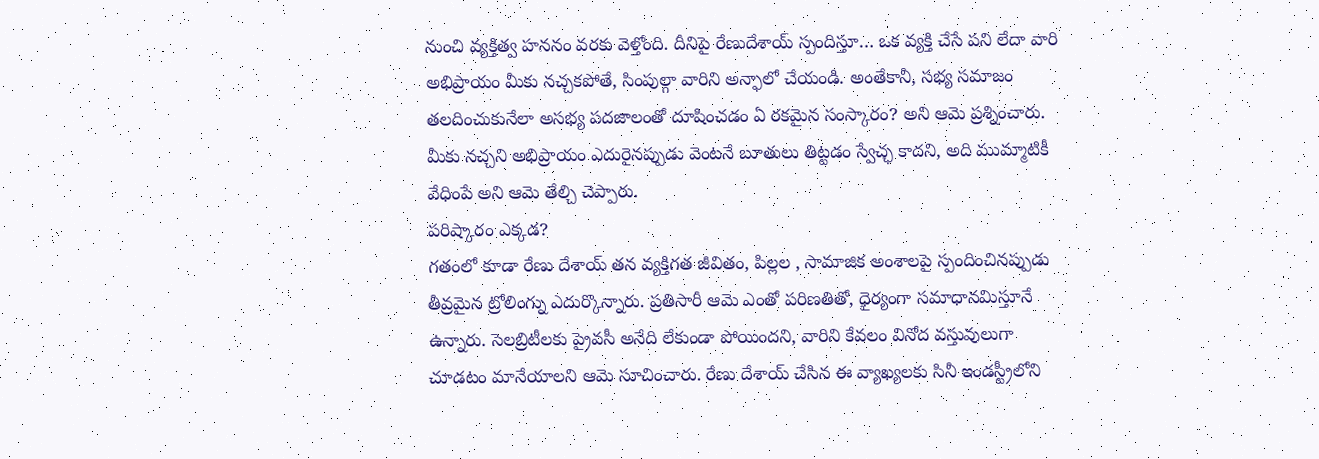నుంచి వ్యక్తిత్వ హననం వరకు వెళ్తోంది. దీనిపై రేణుదేశాయ్ స్పందిస్తూ… ఒక వ్యక్తి చేసే పని లేదా వారి అభిప్రాయం మీకు నచ్చకపోతే, సింపుల్గా వారిని అన్ఫాలో చేయండి. అంతేకానీ, సభ్య సమాజం తలదించుకునేలా అసభ్య పదజాలంతో దూషించడం ఏ రకమైన సంస్కారం? అని ఆమె ప్రశ్నించారు. మీకు నచ్చని అభిప్రాయం ఎదురైనప్పుడు వెంటనే బూతులు తిట్టడం స్వేచ్ఛ కాదని, అది ముమ్మాటికీ వేధింపే అని ఆమె తేల్చి చెప్పారు.
పరిష్కారం ఎక్కడ?
గతంలో కూడా రేణు దేశాయ్ తన వ్యక్తిగత జీవితం, పిల్లల , సామాజిక అంశాలపై స్పందించినప్పుడు తీవ్రమైన ట్రోలింగ్ను ఎదుర్కొన్నారు. ప్రతిసారీ ఆమె ఎంతో పరిణతితో, ధైర్యంగా సమాధానమిస్తూనే ఉన్నారు. సెలబ్రిటీలకు ప్రైవసీ అనేది లేకుండా పోయిందని, వారిని కేవలం వినోద వస్తువులుగా చూడటం మానేయాలని ఆమె సూచించారు. రేణు దేశాయ్ చేసిన ఈ వ్యాఖ్యలకు సినీ ఇండస్ట్రీలోని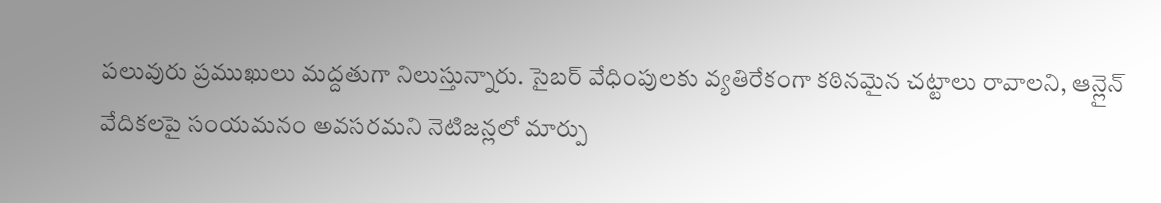పలువురు ప్రముఖులు మద్దతుగా నిలుస్తున్నారు. సైబర్ వేధింపులకు వ్యతిరేకంగా కఠినమైన చట్టాలు రావాలని, ఆన్లైన్ వేదికలపై సంయమనం అవసరమని నెటిజన్లలో మార్పు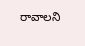రావాలని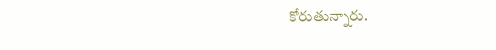కోరుతున్నారు.